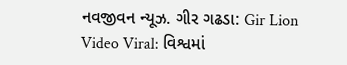નવજીવન ન્યૂઝ. ગીર ગઢડા: Gir Lion Video Viral: વિશ્વમાં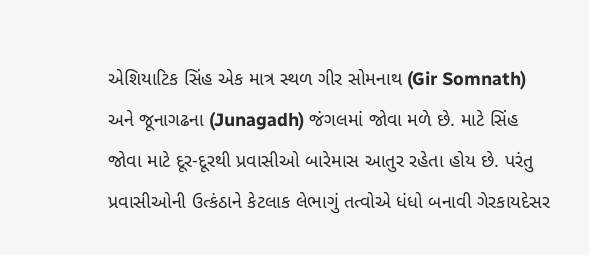એશિયાટિક સિંહ એક માત્ર સ્થળ ગીર સોમનાથ (Gir Somnath) અને જૂનાગઢના (Junagadh) જંગલમાં જોવા મળે છે. માટે સિંહ જોવા માટે દૂર-દૂરથી પ્રવાસીઓ બારેમાસ આતુર રહેતા હોય છે. પરંતુ પ્રવાસીઓની ઉત્કંઠાને કેટલાક લેભાગું તત્વોએ ધંધો બનાવી ગેરકાયદેસર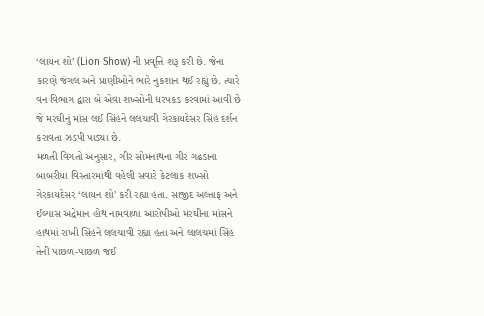‘લાયન શો’ (Lion Show) ની પ્રવૃત્તિ શરૂ કરી છે. જેના કારણે જંગલ અને પ્રાણીઓને ભારે નુકશાન થઈ રહ્યું છે. ત્યારે વન વિભાગ દ્વારા બે એવા શખ્સોની ધરપકડ કરવામાં આવી છે જે મરઘીનું માંસ લઈ સિંહને લલચાવી ગેરકાયદેસર સિંહ દર્શન કરાવતા ઝડપી પાડ્યા છે.
મળતી વિગતો અનુસાર, ગીર સોમનાથના ગીર ગઢડાના બાબરીયા વિસ્તારમાંથી વહેલી સવારે કેટલાક શખ્સો ગેરકાયદેસર ‘લાયન શો’ કરી રહ્યા હતા. સાજીદ અલ્તાફ અને ઈલ્યાસ અદ્રેમાન હોથ નામવાળા આરોપીઓ મરઘીના માંસને હાથમાં રાખી સિંહને લલચાવી રહ્યા હતા અને લાલચમાં સિંહ તેની પાછળ-પાછળ જઈ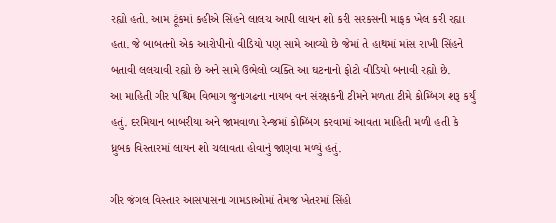રહ્યો હતો. આમ ટૂંકમાં કહીએ સિંહને લાલચ આપી લાયન શો કરી સરકસની માફક ખેલ કરી રહ્યા હતા. જે બાબતનો એક આરોપીનો વીડિયો પણ સામે આવ્યો છે જેમાં તે હાથમાં માંસ રાખી સિંહને બતાવી લલચાવી રહ્યો છે અને સામે ઉભેલો વ્યક્તિ આ ઘટનાનો ફોટો વીડિયો બનાવી રહ્યો છે.
આ માહિતી ગીર પશ્ચિમ વિભાગ જુનાગઢના નાયબ વન સંરક્ષકની ટીમને મળતા ટીમે કોમ્બિંગ શરૂ કર્યું હતું. દરમિયાન બાબરીયા અને જામવાળા રેન્જમાં કોમ્બિંગ કરવામાં આવતા માહિતી મળી હતી કે ધ્રુબક વિસ્તારમાં લાયન શો ચલાવતા હોવાનું જાણવા મળ્યું હતું.

ગીર જંગલ વિસ્તાર આસપાસના ગામડાઓમાં તેમજ ખેતરમાં સિંહો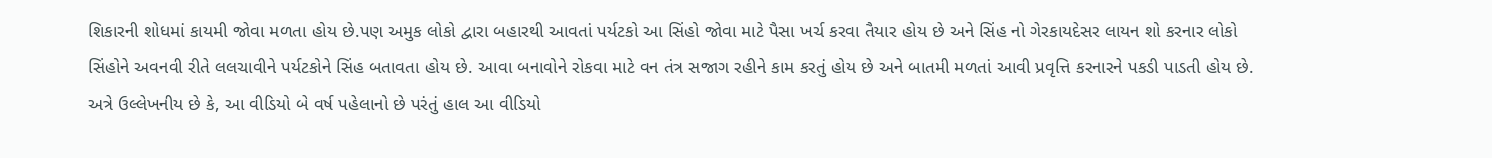શિકારની શોધમાં કાયમી જોવા મળતા હોય છે.પણ અમુક લોકો દ્વારા બહારથી આવતાં પર્યટકો આ સિંહો જોવા માટે પૈસા ખર્ચ કરવા તૈયાર હોય છે અને સિંહ નો ગેરકાયદેસર લાયન શો કરનાર લોકો સિંહોને અવનવી રીતે લલચાવીને પર્યટકોને સિંહ બતાવતા હોય છે. આવા બનાવોને રોકવા માટે વન તંત્ર સજાગ રહીને કામ કરતું હોય છે અને બાતમી મળતાં આવી પ્રવૃત્તિ કરનારને પકડી પાડતી હોય છે. અત્રે ઉલ્લેખનીય છે કે, આ વીડિયો બે વર્ષ પહેલાનો છે પરંતું હાલ આ વીડિયો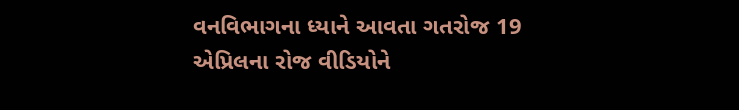વનવિભાગના ધ્યાને આવતા ગતરોજ 19 એપ્રિલના રોજ વીડિયોને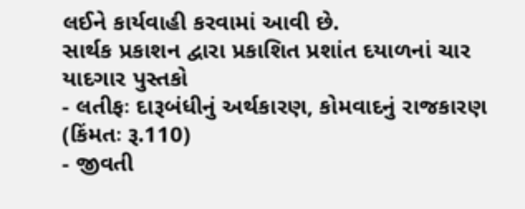લઈને કાર્યવાહી કરવામાં આવી છે.
સાર્થક પ્રકાશન દ્વારા પ્રકાશિત પ્રશાંત દયાળનાં ચાર યાદગાર પુસ્તકો
- લતીફઃ દારૂબંધીનું અર્થકારણ, કોમવાદનું રાજકારણ (કિંમતઃ રૂ.110)
- જીવતી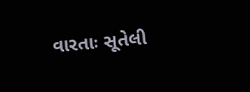વારતાઃ સૂતેલી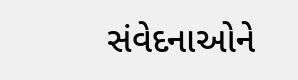સંવેદનાઓને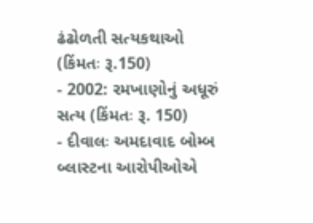ઢંઢોળતી સત્યકથાઓ (કિંમતઃ રૂ.150)
- 2002: રમખાણોનું અધૂરું સત્ય (કિંમતઃ રૂ. 150)
- દીવાલઃ અમદાવાદ બોમ્બ બ્લાસ્ટના આરોપીઓએ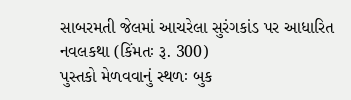સાબરમતી જેલમાં આચરેલા સુરંગકાંડ પર આધારિત નવલકથા (કિંમતઃ રૂ. 300)
પુસ્તકો મેળવવાનું સ્થળઃ બુક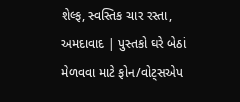શેલ્ફ, સ્વસ્તિક ચાર રસ્તા, અમદાવાદ | પુસ્તકો ઘરે બેઠાં મેળવવા માટે ફોન/વોટ્સએપ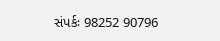સંપર્કઃ 98252 90796